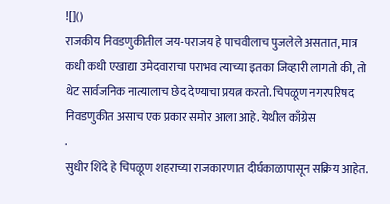![]()
राजकीय निवडणुकीतील जय-पराजय हे पाचवीलाच पुजलेले असतात, मात्र कधी कधी एखाद्या उमेदवाराचा पराभव त्याच्या इतका जिव्हारी लागतो की, तो थेट सार्वजनिक नात्यालाच छेद देण्याचा प्रयत्न करतो. चिपळूण नगरपरिषद निवडणुकीत असाच एक प्रकार समोर आला आहे. येथील काँग्रेस
.
सुधीर शिंदे हे चिपळूण शहराच्या राजकारणात दीर्घकाळापासून सक्रिय आहेत.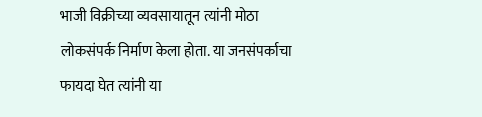भाजी विक्रीच्या व्यवसायातून त्यांनी मोठा लोकसंपर्क निर्माण केला होता. या जनसंपर्काचा फायदा घेत त्यांनी या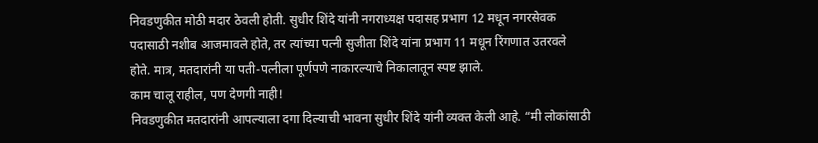निवडणुकीत मोठी मदार ठेवली होती. सुधीर शिंदे यांनी नगराध्यक्ष पदासह प्रभाग 12 मधून नगरसेवक पदासाठी नशीब आजमावले होते, तर त्यांच्या पत्नी सुजीता शिंदे यांना प्रभाग 11 मधून रिंगणात उतरवले होते. मात्र, मतदारांनी या पती-पत्नीला पूर्णपणे नाकारल्याचे निकालातून स्पष्ट झाले.
काम चालू राहील, पण देणगी नाही!
निवडणुकीत मतदारांनी आपल्याला दगा दिल्याची भावना सुधीर शिंदे यांनी व्यक्त केली आहे. “मी लोकांसाठी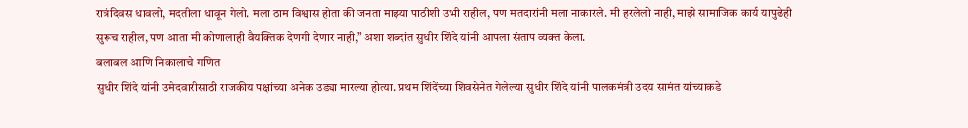रात्रंदिवस धावलो, मदतीला धावून गेलो. मला ठाम विश्वास होता की जनता माझ्या पाठीशी उभी राहील, पण मतदारांनी मला नाकारले. मी हरलेलो नाही, माझे सामाजिक कार्य यापुढेही सुरूच राहील, पण आता मी कोणालाही वैयक्तिक देणगी देणार नाही,” अशा शब्दांत सुधीर शिंदे यांनी आपला संताप व्यक्त केला.
बलाबल आणि निकालाचे गणित
सुधीर शिंदे यांनी उमेदवारीसाठी राजकीय पक्षांच्या अनेक उड्या मारल्या होत्या. प्रथम शिंदेंच्या शिवसेनेत गेलेल्या सुधीर शिंदे यांनी पालकमंत्री उदय सामंत यांच्याकडे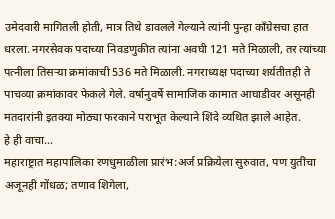उमेदवारी मागितली होती, मात्र तिथे डावलले गेल्याने त्यांनी पुन्हा काँग्रेसचा हात धरला. नगरसेवक पदाच्या निवडणुकीत त्यांना अवघी 121 मते मिळाली, तर त्यांच्या पत्नीला तिसऱ्या क्रमांकाची 536 मते मिळाली. नगराध्यक्ष पदाच्या शर्यतीतही ते पाचव्या क्रमांकावर फेकले गेले. वर्षानुवर्षे सामाजिक कामात आघाडीवर असूनही मतदारांनी इतक्या मोठ्या फरकाने पराभूत केल्याने शिंदे व्यथित झाले आहेत.
हे ही वाचा…
महाराष्ट्रात महापालिका रणधुमाळीला प्रारंभ:अर्ज प्रक्रियेला सुरुवात, पण युतींचा अजूनही गोंधळ; तणाव शिगेला,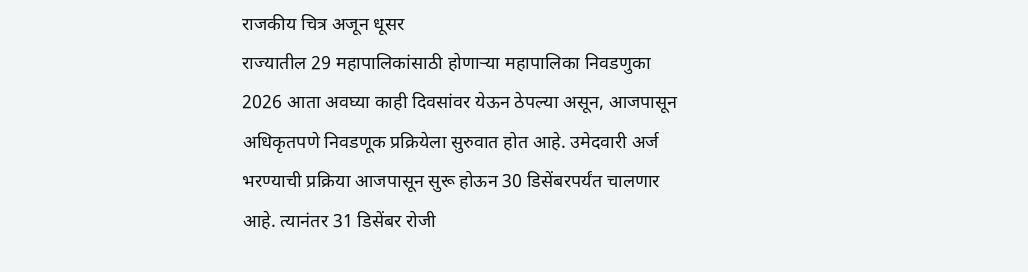राजकीय चित्र अजून धूसर
राज्यातील 29 महापालिकांसाठी होणाऱ्या महापालिका निवडणुका 2026 आता अवघ्या काही दिवसांवर येऊन ठेपल्या असून, आजपासून अधिकृतपणे निवडणूक प्रक्रियेला सुरुवात होत आहे. उमेदवारी अर्ज भरण्याची प्रक्रिया आजपासून सुरू होऊन 30 डिसेंबरपर्यंत चालणार आहे. त्यानंतर 31 डिसेंबर रोजी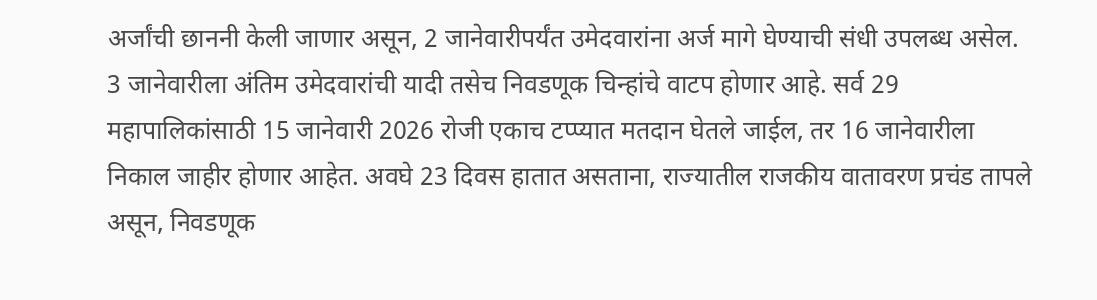अर्जांची छाननी केली जाणार असून, 2 जानेवारीपर्यंत उमेदवारांना अर्ज मागे घेण्याची संधी उपलब्ध असेल. 3 जानेवारीला अंतिम उमेदवारांची यादी तसेच निवडणूक चिन्हांचे वाटप होणार आहे. सर्व 29 महापालिकांसाठी 15 जानेवारी 2026 रोजी एकाच टप्प्यात मतदान घेतले जाईल, तर 16 जानेवारीला निकाल जाहीर होणार आहेत. अवघे 23 दिवस हातात असताना, राज्यातील राजकीय वातावरण प्रचंड तापले असून, निवडणूक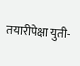तयारीपेक्षा युती-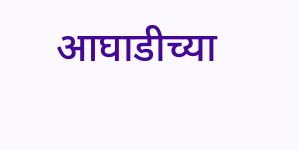आघाडीच्या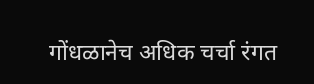गोंधळानेच अधिक चर्चा रंगत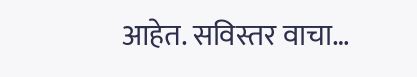आहेत. सविस्तर वाचा…